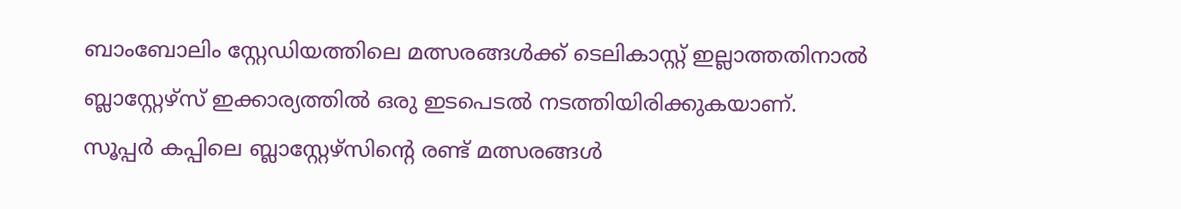ബാംബോലിം സ്റ്റേഡിയത്തിലെ മത്സരങ്ങൾക്ക് ടെലികാസ്റ്റ് ഇല്ലാത്തതിനാൽ ബ്ലാസ്റ്റേഴ്സ് ഇക്കാര്യത്തിൽ ഒരു ഇടപെടൽ നടത്തിയിരിക്കുകയാണ്.
സൂപ്പർ കപ്പിലെ ബ്ലാസ്റ്റേഴ്സിന്റെ രണ്ട് മത്സരങ്ങൾ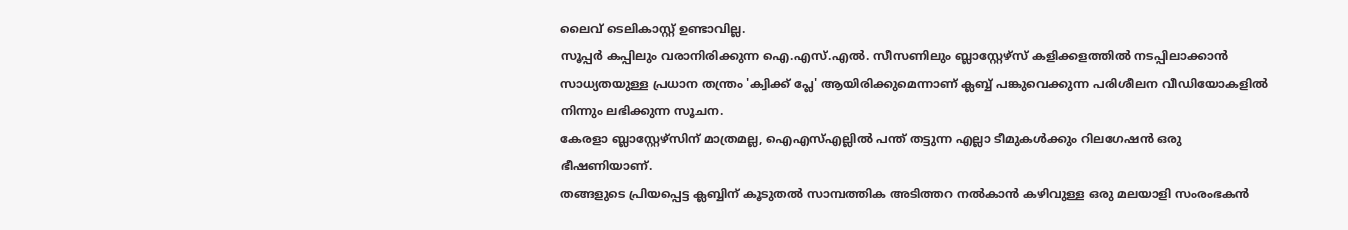ലൈവ് ടെലികാസ്റ്റ് ഉണ്ടാവില്ല.
സൂപ്പർ കപ്പിലും വരാനിരിക്കുന്ന ഐ.എസ്.എൽ. സീസണിലും ബ്ലാസ്റ്റേഴ്സ് കളിക്കളത്തിൽ നടപ്പിലാക്കാൻ സാധ്യതയുള്ള പ്രധാന തന്ത്രം 'ക്വിക്ക് പ്ലേ' ആയിരിക്കുമെന്നാണ് ക്ലബ്ബ് പങ്കുവെക്കുന്ന പരിശീലന വീഡിയോകളിൽ നിന്നും ലഭിക്കുന്ന സൂചന.
കേരളാ ബ്ലാസ്റ്റേഴ്സിന് മാത്രമല്ല, ഐഎസ്എല്ലിൽ പന്ത് തട്ടുന്ന എല്ലാ ടീമുകൾക്കും റിലഗേഷൻ ഒരു ഭീഷണിയാണ്.
തങ്ങളുടെ പ്രിയപ്പെട്ട ക്ലബ്ബിന് കൂടുതൽ സാമ്പത്തിക അടിത്തറ നൽകാൻ കഴിവുള്ള ഒരു മലയാളി സംരംഭകൻ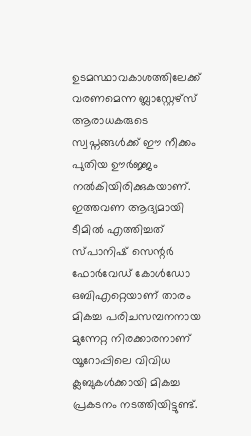ഉടമസ്ഥാവകാശത്തിലേക്ക് വരണമെന്ന ബ്ലാസ്റ്റേഴ്സ് ആരാധകരുടെ സ്വപ്നങ്ങൾക്ക് ഈ നീക്കം പുതിയ ഊർജ്ജം നൽകിയിരിക്കുകയാണ്.
ഇത്തവണ ആദ്യമായി ടീമിൽ എത്തിച്ചത് സ്പാനിഷ് സെന്റർ ഫോർവേഡ് കോൾഡോ ഒബിഎറ്റെയാണ് താരം മികച്ച പരിചസമ്പനനായ മുന്നേറ്റ നിരക്കാരനാണ് യൂറോപ്പിലെ വിവിധ ക്ലബുകൾക്കായി മികച്ച പ്രകടനം നടത്തിയിട്ടുണ്ട്.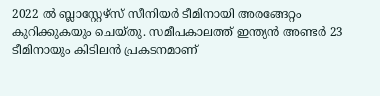2022 ൽ ബ്ലാസ്റ്റേഴ്സ് സീനിയർ ടീമിനായി അരങ്ങേറ്റം കുറിക്കുകയും ചെയ്തു. സമീപകാലത്ത് ഇന്ത്യൻ അണ്ടർ 23 ടീമിനായും കിടിലൻ പ്രകടനമാണ്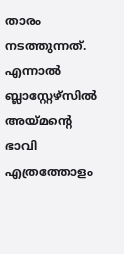താരം നടത്തുന്നത്. എന്നാൽ ബ്ലാസ്റ്റേഴ്സിൽ അയ്മന്റെ ഭാവി എത്രത്തോളം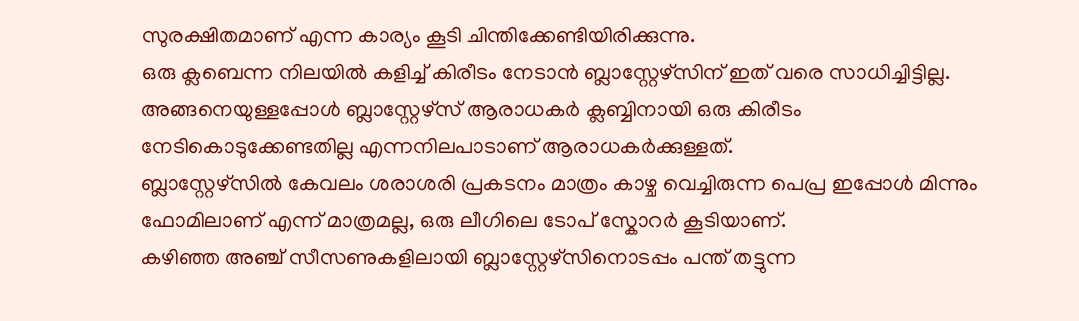സുരക്ഷിതമാണ് എന്ന കാര്യം കൂടി ചിന്തിക്കേണ്ടിയിരിക്കുന്നു.
ഒരു ക്ലബെന്ന നിലയിൽ കളിച്ച് കിരീടം നേടാൻ ബ്ലാസ്റ്റേഴ്സിന് ഇത് വരെ സാധിച്ചിട്ടില്ല. അങ്ങനെയുള്ളപ്പോൾ ബ്ലാസ്റ്റേഴ്സ് ആരാധകർ ക്ലബ്ബിനായി ഒരു കിരീടം നേടികൊടുക്കേണ്ടതില്ല എന്നനിലപാടാണ് ആരാധകർക്കുള്ളത്.
ബ്ലാസ്റ്റേഴ്സിൽ കേവലം ശരാശരി പ്രകടനം മാത്രം കാഴ്ച വെച്ചിരുന്ന പെപ്ര ഇപ്പോൾ മിന്നും ഫോമിലാണ് എന്ന് മാത്രമല്ല, ഒരു ലീഗിലെ ടോപ് സ്കോറർ കൂടിയാണ്.
കഴിഞ്ഞ അഞ്ച് സീസണുകളിലായി ബ്ലാസ്റ്റേഴ്സിനൊടപ്പം പന്ത് തട്ടുന്ന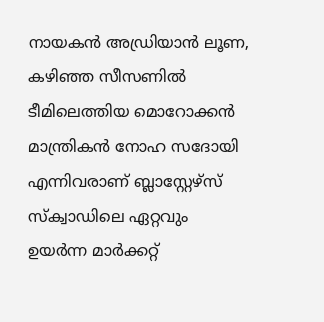നായകൻ അഡ്രിയാൻ ലൂണ, കഴിഞ്ഞ സീസണിൽ ടീമിലെത്തിയ മൊറോക്കൻ മാന്ത്രികൻ നോഹ സദോയി എന്നിവരാണ് ബ്ലാസ്റ്റേഴ്സ് സ്ക്വാഡിലെ ഏറ്റവും ഉയർന്ന മാർക്കറ്റ്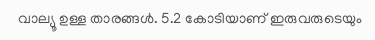വാല്യൂ ഉള്ള താരങ്ങൾ. 5.2 കോടിയാണ് ഇരുവരുടെയും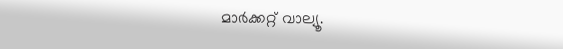മാർക്കറ്റ് വാല്യൂ.